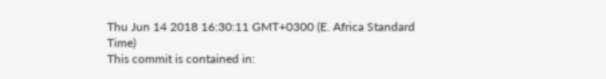Thu Jun 14 2018 16:30:11 GMT+0300 (E. Africa Standard Time)
This commit is contained in: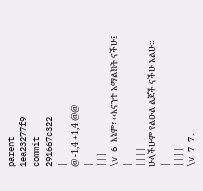parent
1ea23277f9
commit
291667c322
|
@ -1,4 +1,4 @@
|
|||
\v 6 እኔም፣ ‹‹እናንተ አማልክት ናችሁ፤
|
||||
ሁላችሁም የልዑል ልጆች ናችሁ አልሁ፡፡
|
||||
\v 7 7.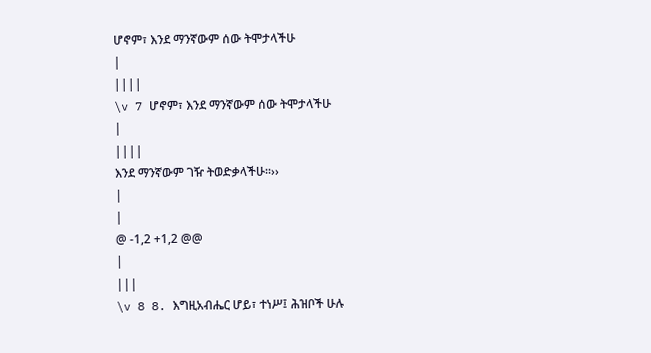ሆኖም፣ እንደ ማንኛውም ሰው ትሞታላችሁ
|
||||
\v 7 ሆኖም፣ እንደ ማንኛውም ሰው ትሞታላችሁ
|
||||
እንደ ማንኛውም ገዥ ትወድቃላችሁ፡፡››
|
|
@ -1,2 +1,2 @@
|
|||
\v 8 8. እግዚአብሔር ሆይ፣ ተነሥ፤ ሕዝቦች ሁሉ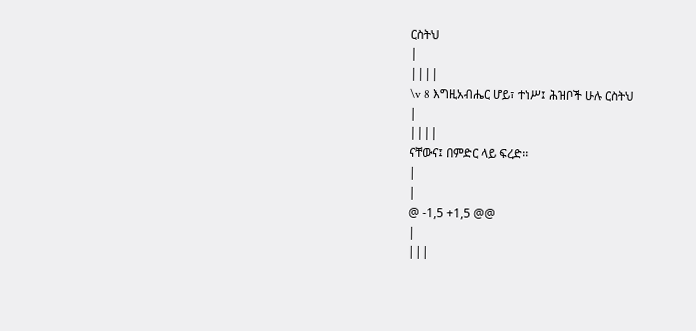ርስትህ
|
||||
\v 8 እግዚአብሔር ሆይ፣ ተነሥ፤ ሕዝቦች ሁሉ ርስትህ
|
||||
ናቸውና፤ በምድር ላይ ፍረድ፡፡
|
|
@ -1,5 +1,5 @@
|
|||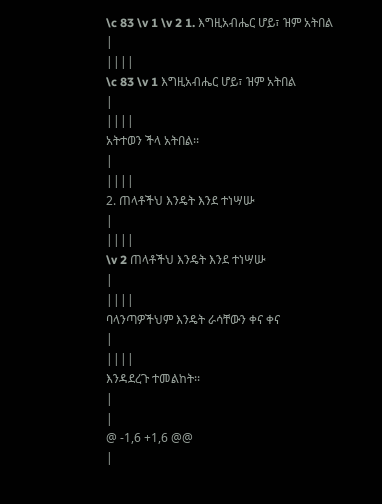\c 83 \v 1 \v 2 1. እግዚአብሔር ሆይ፣ ዝም አትበል
|
||||
\c 83 \v 1 እግዚአብሔር ሆይ፣ ዝም አትበል
|
||||
አትተወን ችላ አትበል፡፡
|
||||
2. ጠላቶችህ እንዴት እንደ ተነሣሡ
|
||||
\v 2 ጠላቶችህ እንዴት እንደ ተነሣሡ
|
||||
ባላንጣዎችህም እንዴት ራሳቸውን ቀና ቀና
|
||||
እንዳደረጉ ተመልከት፡፡
|
|
@ -1,6 +1,6 @@
|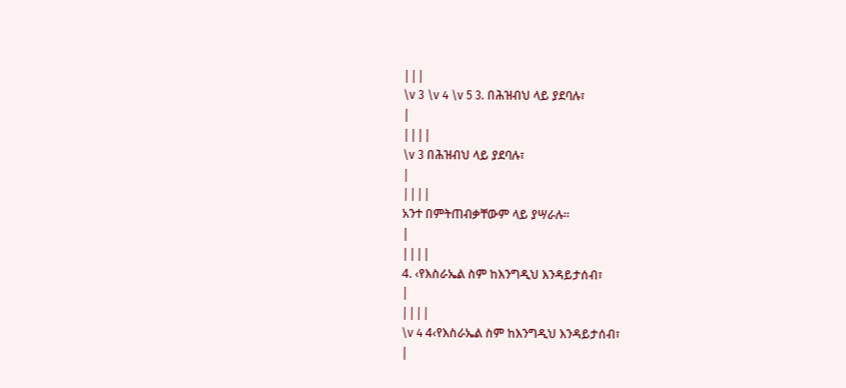|||
\v 3 \v 4 \v 5 3. በሕዝብህ ላይ ያደባሉ፣
|
||||
\v 3 በሕዝብህ ላይ ያደባሉ፣
|
||||
አንተ በምትጠብቃቸውም ላይ ያሣራሉ፡፡
|
||||
4. ‹የእስራኤል ስም ከእንግዲህ እንዳይታሰብ፣
|
||||
\v 4 4‹የእስራኤል ስም ከእንግዲህ እንዳይታሰብ፣
|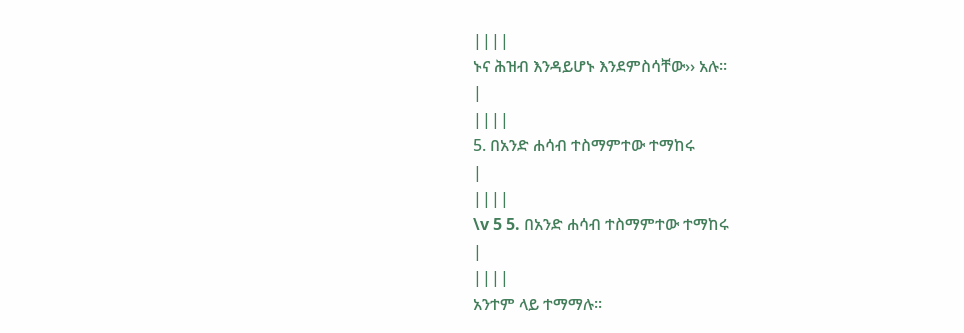||||
ኑና ሕዝብ እንዳይሆኑ እንደምስሳቸው›› አሉ፡፡
|
||||
5. በአንድ ሐሳብ ተስማምተው ተማከሩ
|
||||
\v 5 5. በአንድ ሐሳብ ተስማምተው ተማከሩ
|
||||
አንተም ላይ ተማማሉ፡፡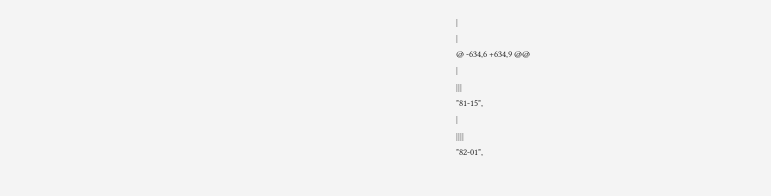|
|
@ -634,6 +634,9 @@
|
|||
"81-15",
|
||||
"82-01",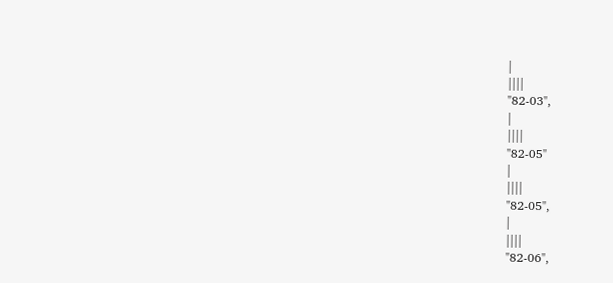|
||||
"82-03",
|
||||
"82-05"
|
||||
"82-05",
|
||||
"82-06",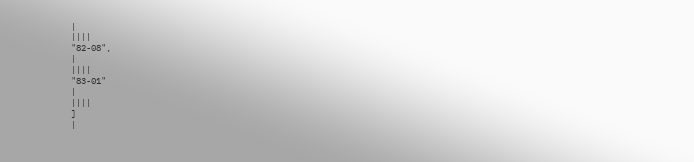|
||||
"82-08",
|
||||
"83-01"
|
||||
]
|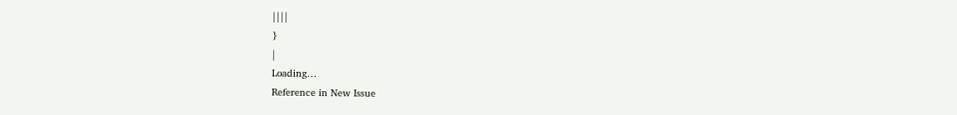||||
}
|
Loading…
Reference in New Issue